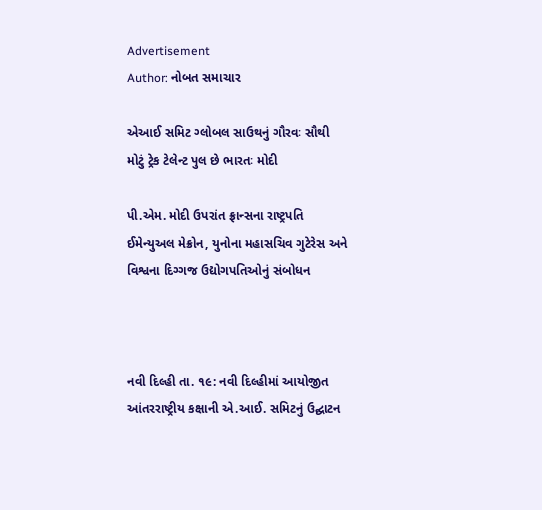Advertisement
Author: નોબત સમાચાર

એઆઈ સમિટ ગ્લોબલ સાઉથનું ગૌરવઃ સૌથી મોટું ટ્રેક ટેલેન્ટ પુલ છે ભારતઃ મોદી

પી.એમ. મોદી ઉપરાંત ફ્રાન્સના રાષ્ટ્રપતિ ઈમેન્યુઅલ મેક્રોન, યુનોના મહાસચિવ ગુટેરેસ અને વિશ્વના દિગ્ગજ ઉદ્યોગપતિઓનું સંબોધન



નવી દિલ્હી તા. ૧૯: નવી દિલ્હીમાં આયોજીત આંતરરાષ્ટ્રીય કક્ષાની એ.આઈ. સમિટનું ઉદ્ઘાટન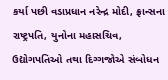કર્યા પછી વડાપ્રધાન નરેન્દ્ર મોદી, ફ્રાન્સના રાષ્ટ્રપતિ, યુનોના મહાસચિવ, ઉદ્યોગપતિઓ તથા દિગ્ગજોએ સંબોધન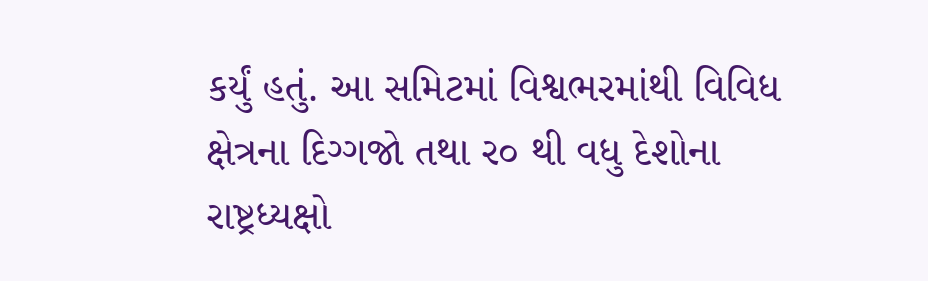કર્યું હતું. આ સમિટમાં વિશ્વભરમાંથી વિવિધ ક્ષેત્રના દિગ્ગજો તથા ર૦ થી વધુ દેશોના રાષ્ટ્રધ્યક્ષો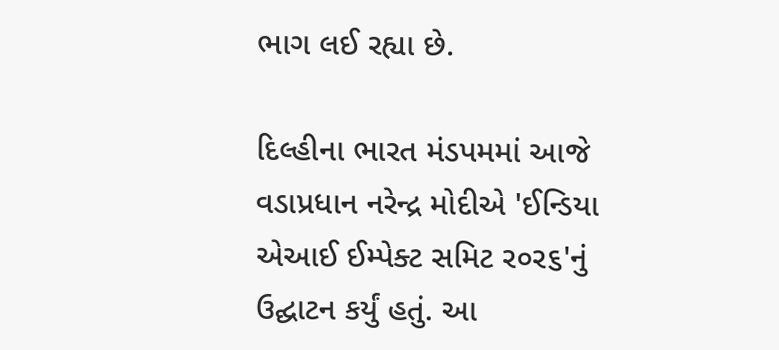ભાગ લઈ રહ્યા છે.

દિલ્હીના ભારત મંડપમમાં આજે વડાપ્રધાન નરેન્દ્ર મોદીએ 'ઈન્ડિયા એઆઈ ઈમ્પેક્ટ સમિટ ર૦ર૬'નું ઉદ્ઘાટન કર્યું હતું. આ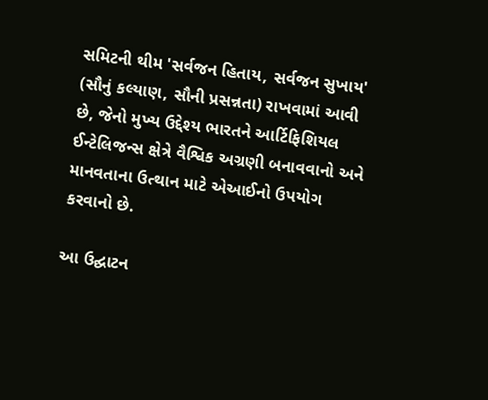સમિટની થીમ 'સર્વજન હિતાય, સર્વજન સુખાય' (સૌનું કલ્યાણ, સૌની પ્રસન્નતા) રાખવામાં આવી છે, જેનો મુખ્ય ઉદ્દેશ્ય ભારતને આર્ટિફિશિયલ ઈન્ટેલિજન્સ ક્ષેત્રે વૈશ્વિક અગ્રણી બનાવવાનો અને માનવતાના ઉત્થાન માટે એઆઈનો ઉપયોગ કરવાનો છે.

આ ઉદ્ઘાટન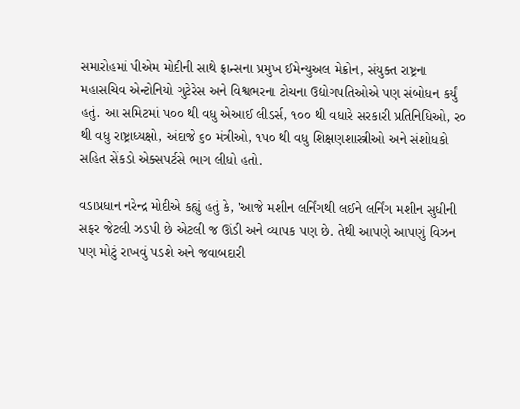સમારોહમાં પીએમ મોદીની સાથે ફ્રાન્સના પ્રમુખ ઈમેન્યુઅલ મેક્રોન, સંયુક્ત રાષ્ટ્રના મહાસચિવ એન્ટોનિયો ગુટેરેસ અને વિશ્વભરના ટોચના ઉદ્યોગપતિઓએ પણ સંબોધન કર્યું હતું. આ સમિટમાં પ૦૦ થી વધુ એઆઈ લીડર્સ, ૧૦૦ થી વધારે સરકારી પ્રતિનિધિઓ, ર૦ થી વધુ રાષ્ટ્રાધ્યક્ષો, અંદાજે ૬૦ મંત્રીઓ, ૧પ૦ થી વધુ શિક્ષણશાસ્ત્રીઓ અને સંશોધકો સહિત સેંકડો એક્સપર્ટસે ભાગ લીધો હતો.

વડાપ્રધાન નરેન્દ્ર મોદીએ કહ્યું હતું કે, 'આજે મશીન લર્નિંગથી લઈને લર્નિંગ મશીન સુધીની સફર જેટલી ઝડપી છે એટલી જ ઊંડી અને વ્યાપક પણ છે. તેથી આપણે આપણું વિઝન પણ મોટું રાખવું પડશે અને જવાબદારી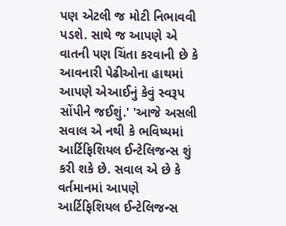પણ એટલી જ મોટી નિભાવવી પડશે. સાથે જ આપણે એ વાતની પણ ચિંતા કરવાની છે કે આવનારી પેઢીઓના હાથમાં આપણે એઆઈનું કેવું સ્વરૂપ સોંપીને જઈશું.' 'આજે અસલી સવાલ એ નથી કે ભવિષ્યમાં આર્ટિફિશિયલ ઈન્ટેલિજન્સ શું કરી શકે છે. સવાલ એ છે કે વર્તમાનમાં આપણે આર્ટિફિશિયલ ઈન્ટેલિજન્સ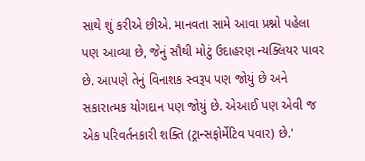સાથે શું કરીએ છીએ. માનવતા સામે આવા પ્રશ્નો પહેલા પણ આવ્યા છે, જેનું સૌથી મોટું ઉદાહરણ ન્યક્લિયર પાવર છે. આપણે તેનું વિનાશક સ્વરૂપ પણ જોયું છે અને સકારાત્મક યોગદાન પણ જોયું છે. એઆઈ પણ એવી જ એક પરિવર્તનકારી શક્તિ (ટ્રાન્સફોર્મેટિવ પવાર) છે.'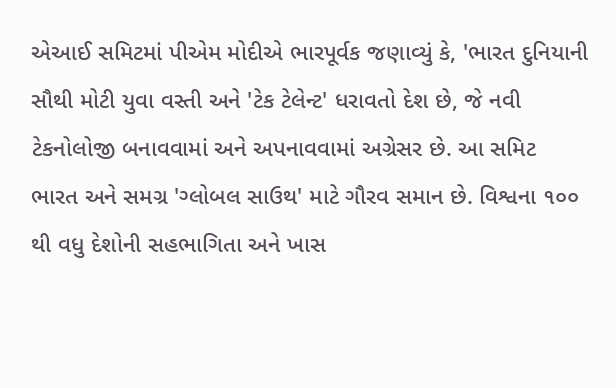એઆઈ સમિટમાં પીએમ મોદીએ ભારપૂર્વક જણાવ્યું કે, 'ભારત દુનિયાની સૌથી મોટી યુવા વસ્તી અને 'ટેક ટેલેન્ટ' ધરાવતો દેશ છે, જે નવી ટેકનોલોજી બનાવવામાં અને અપનાવવામાં અગ્રેસર છે. આ સમિટ ભારત અને સમગ્ર 'ગ્લોબલ સાઉથ' માટે ગૌરવ સમાન છે. વિશ્વના ૧૦૦ થી વધુ દેશોની સહભાગિતા અને ખાસ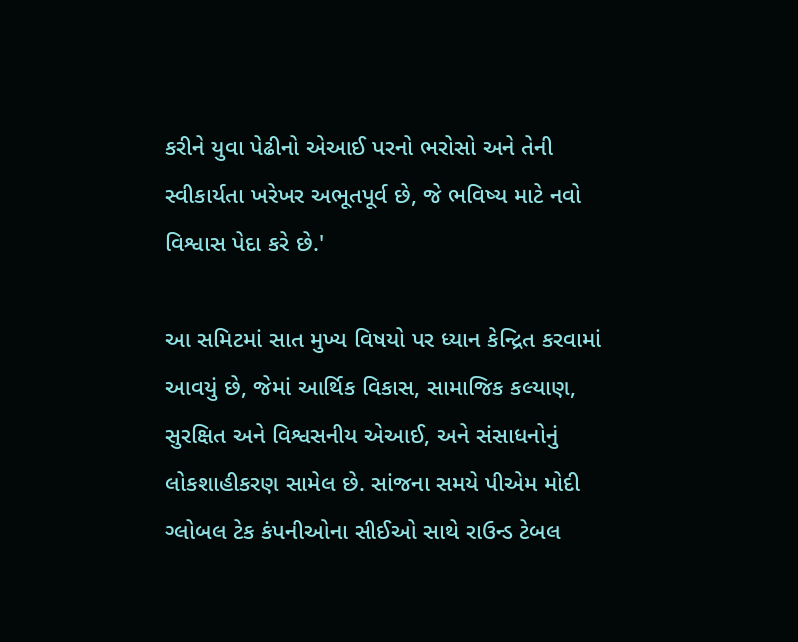કરીને યુવા પેઢીનો એઆઈ પરનો ભરોસો અને તેની સ્વીકાર્યતા ખરેખર અભૂતપૂર્વ છે, જે ભવિષ્ય માટે નવો વિશ્વાસ પેદા કરે છે.'

આ સમિટમાં સાત મુખ્ય વિષયો પર ધ્યાન કેન્દ્રિત કરવામાં આવયું છે, જેમાં આર્થિક વિકાસ, સામાજિક કલ્યાણ, સુરક્ષિત અને વિશ્વસનીય એઆઈ, અને સંસાધનોનું લોકશાહીકરણ સામેલ છે. સાંજના સમયે પીએમ મોદી ગ્લોબલ ટેક કંપનીઓના સીઈઓ સાથે રાઉન્ડ ટેબલ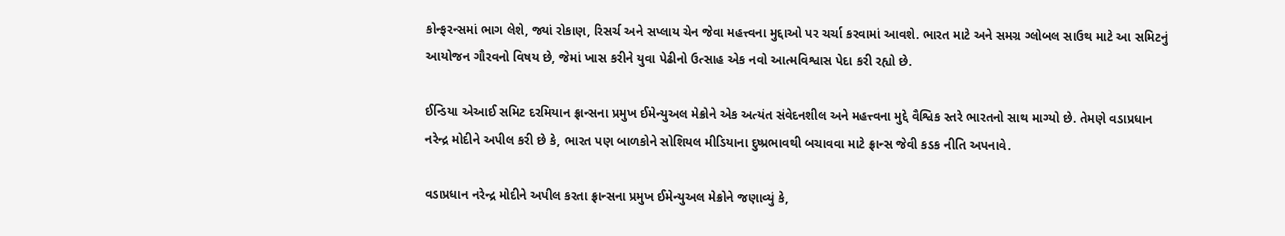કોન્ફરન્સમાં ભાગ લેશે, જ્યાં રોકાણ, રિસર્ચ અને સપ્લાય ચેન જેવા મહત્ત્વના મુદ્દાઓ પર ચર્ચા કરવામાં આવશે. ભારત માટે અને સમગ્ર ગ્લોબલ સાઉથ માટે આ સમિટનું આયોજન ગૌરવનો વિષય છે, જેમાં ખાસ કરીને યુવા પેઢીનો ઉત્સાહ એક નવો આત્મવિશ્વાસ પેદા કરી રહ્યો છે.

ઈન્ડિયા એઆઈ સમિટ દરમિયાન ફ્રાન્સના પ્રમુખ ઈમેન્યુઅલ મેક્રોને એક અત્યંત સંવેદનશીલ અને મહત્ત્વના મુદ્દે વૈશ્વિક સ્તરે ભારતનો સાથ માગ્યો છે. તેમણે વડાપ્રધાન નરેન્દ્ર મોદીને અપીલ કરી છે કે, ભારત પણ બાળકોને સોશિયલ મીડિયાના દુષ્પ્રભાવથી બચાવવા માટે ફ્રાન્સ જેવી કડક નીતિ અપનાવે.

વડાપ્રધાન નરેન્દ્ર મોદીને અપીલ કરતા ફ્રાન્સના પ્રમુખ ઈમેન્યુઅલ મેક્રોને જણાવ્યું કે,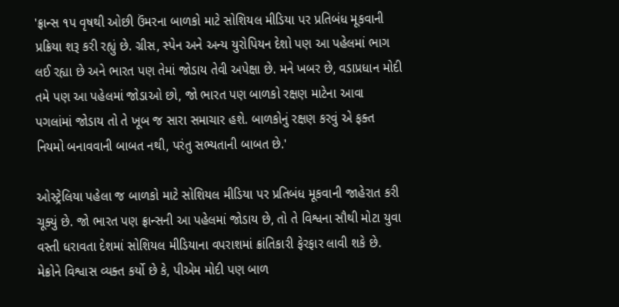'ફ્રાન્સ ૧પ વૃષથી ઓછી ઉંમરના બાળકો માટે સોશિયલ મીડિયા પર પ્રતિબંધ મૂકવાની પ્રક્રિયા શરૂ કરી રહ્યું છે. ગ્રીસ, સ્પેન અને અન્ય યુરોપિયન દેશો પણ આ પહેલમાં ભાગ લઈ રહ્યા છે અને ભારત પણ તેમાં જોડાય તેવી અપેક્ષા છે. મને ખબર છે, વડાપ્રધાન મોદી તમે પણ આ પહેલમાં જોડાઓ છો, જો ભારત પણ બાળકો રક્ષણ માટેના આવા પગલાંમાં જોડાય તો તે ખૂબ જ સારા સમાચાર હશે. બાળકોનું રક્ષણ કરવું એ ફક્ત નિયમો બનાવવાની બાબત નથી, પરંતુ સભ્યતાની બાબત છે.'

ઓસ્ટ્રેલિયા પહેલા જ બાળકો માટે સોશિયલ મીડિયા પર પ્રતિબંધ મૂકવાની જાહેરાત કરી ચૂક્યું છે. જો ભારત પણ ફ્રાન્સની આ પહેલમાં જોડાય છે, તો તે વિશ્વના સૌથી મોટા યુવા વસ્તી ધરાવતા દેશમાં સોશિયલ મીડિયાના વપરાશમાં ક્રાંતિકારી ફેરફાર લાવી શકે છે. મેક્રોને વિશ્વાસ વ્યક્ત કર્યો છે કે, પીએમ મોદી પણ બાળ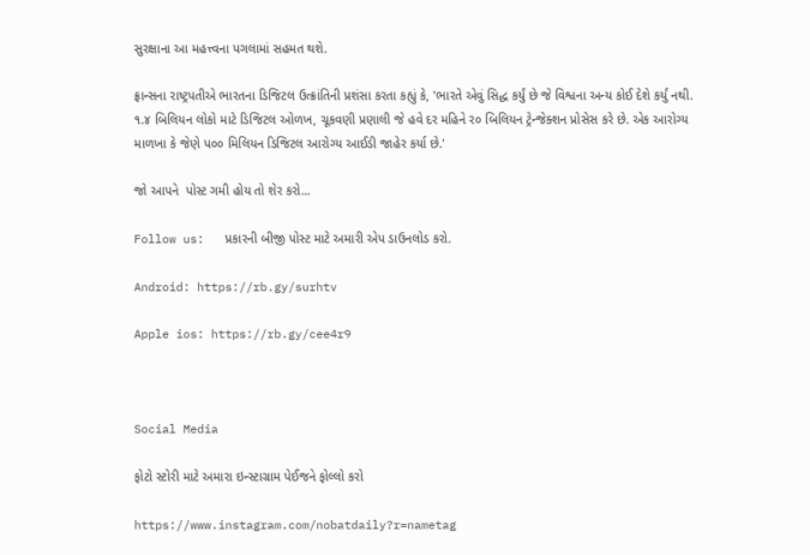સુરક્ષાના આ મહત્ત્વના પગલામાં સહમત થશે.

ફ્રાન્સના રાષ્ટ્રપતીએ ભારતના ડિજિટલ ઉત્ક્રાંતિની પ્રશંસા કરતા કહ્યું કે, 'ભારતે એવું સિદ્ધ કર્યું છે જે વિશ્વના અન્ય કોઈ દેશે કર્યું નથી. ૧.૪ બિલિયન લોકો માટે ડિજિટલ ઓળખ, ચૂકવણી પ્રણાલી જે હવે દર મહિને ર૦ બિલિયન ટ્રેન્જેક્શન પ્રોસેસ કરે છે. એક આરોગ્ય માળખા કે જેણે પ૦૦ મિલિયન ડિજિટલ આરોગ્ય આઈડી જાહેર કર્યા છે.'

જો આપને  પોસ્ટ ગમી હોય તો શેર કરો...

Follow us:   પ્રકારની બીજી પોસ્ટ માટે અમારી એપ ડાઉનલોડ કરો.

Android: https://rb.gy/surhtv

Apple ios: https://rb.gy/cee4r9



Social Media

ફોટો સ્ટોરી માટે અમારા ઇન્સ્ટાગ્રામ પેઈજને ફોલ્લો કરો

https://www.instagram.com/nobatdaily?r=nametag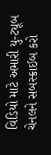વિડિયો માટે અમારી યુ-ટ્યૂબ ચેનલને સબસ્ક્રાઈબ કરો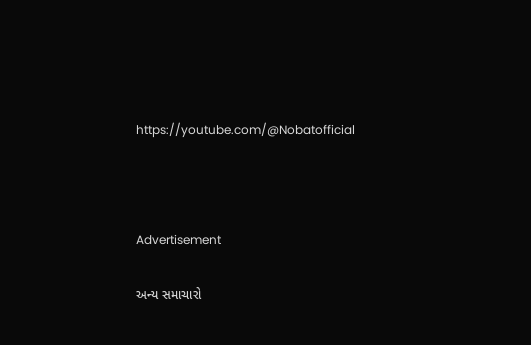https://youtube.com/@Nobatofficial



Advertisement

અન્ય સમાચારો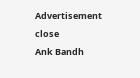Advertisement
close
Ank Bandh